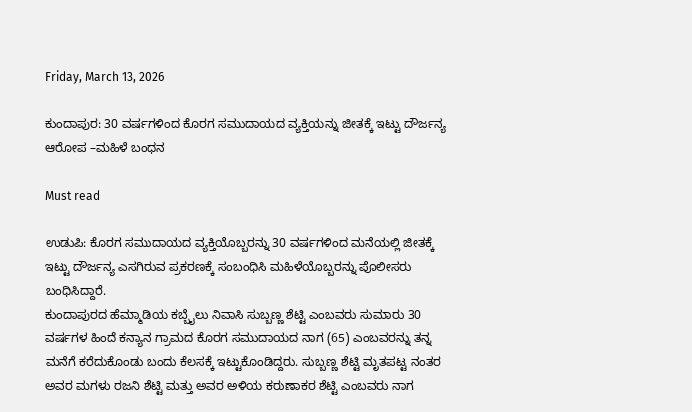Friday, March 13, 2026

ಕುಂದಾಪುರ: 30 ವರ್ಷಗಳಿಂದ ಕೊರಗ ಸಮುದಾಯದ ವ್ಯಕ್ತಿಯನ್ನು ಜೀತಕ್ಕೆ ಇಟ್ಟು ದೌರ್ಜನ್ಯ ಆರೋಪ –ಮಹಿಳೆ ಬಂಧನ

Must read

ಉಡುಪಿ: ಕೊರಗ ಸಮುದಾಯದ ವ್ಯಕ್ತಿಯೊಬ್ಬರನ್ನು 30 ವರ್ಷಗಳಿಂದ ಮನೆಯಲ್ಲಿ ಜೀತಕ್ಕೆ ಇಟ್ಟು ದೌರ್ಜನ್ಯ ಎಸಗಿರುವ ಪ್ರಕರಣಕ್ಕೆ ಸಂಬಂಧಿಸಿ ಮಹಿಳೆಯೊಬ್ಬರನ್ನು ಪೊಲೀಸರು‌ ಬಂಧಿಸಿದ್ದಾರೆ.
ಕುಂದಾಪುರದ ಹೆಮ್ಮಾಡಿಯ ಕಬ್ಬೈಲು ನಿವಾಸಿ ಸುಬ್ಬಣ್ಣ ಶೆಟ್ಟಿ ಎಂಬವರು ಸುಮಾರು 30 ವರ್ಷಗಳ ಹಿಂದೆ ಕನ್ಯಾನ ಗ್ರಾಮದ ಕೊರಗ ಸಮುದಾಯದ ನಾಗ (65) ಎಂಬವರನ್ನು ತನ್ನ ಮನೆಗೆ ಕರೆದುಕೊಂಡು ಬಂದು ಕೆಲಸಕ್ಕೆ ಇಟ್ಟುಕೊಂಡಿದ್ದರು. ಸುಬ್ಬಣ್ಣ ಶೆಟ್ಟಿ ಮೃತಪಟ್ಟ ನಂತರ ಅವರ ಮಗಳು ರಜನಿ ಶೆಟ್ಟಿ ಮತ್ತು ಅವರ ಅಳಿಯ ಕರುಣಾಕರ ಶೆಟ್ಟಿ ಎಂಬವರು ನಾಗ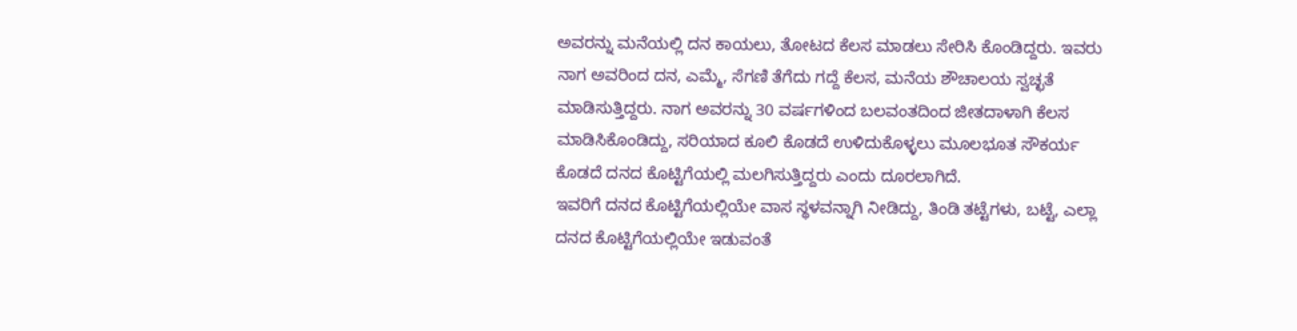ಅವರನ್ನು ಮನೆಯಲ್ಲಿ ದನ ಕಾಯಲು, ತೋಟದ ಕೆಲಸ ಮಾಡಲು ಸೇರಿಸಿ ಕೊಂಡಿದ್ದರು. ಇವರು ನಾಗ ಅವರಿಂದ ದನ, ಎಮ್ಮೆ, ಸೆಗಣಿ ತೆಗೆದು ಗದ್ದೆ ಕೆಲಸ, ಮನೆಯ ಶೌಚಾಲಯ ಸ್ವಚ್ಛತೆ ಮಾಡಿಸುತ್ತಿದ್ದರು. ನಾಗ ಅವರನ್ನು 30 ವರ್ಷಗಳಿಂದ ಬಲವಂತದಿಂದ ಜೀತದಾಳಾಗಿ ಕೆಲಸ ಮಾಡಿಸಿಕೊಂಡಿದ್ದು, ಸರಿಯಾದ ಕೂಲಿ ಕೊಡದೆ ಉಳಿದುಕೊಳ್ಳಲು ಮೂಲಭೂತ ಸೌಕರ್ಯ ಕೊಡದೆ ದನದ ಕೊಟ್ಟಿಗೆಯಲ್ಲಿ ಮಲಗಿಸುತ್ತಿದ್ದರು ಎಂದು ದೂರಲಾಗಿದೆ.
ಇವರಿಗೆ ದನದ ಕೊಟ್ಟಿಗೆಯಲ್ಲಿಯೇ ವಾಸ ಸ್ಥಳವನ್ನಾಗಿ ನೀಡಿದ್ದು, ತಿಂಡಿ ತಟ್ಟೆಗಳು, ಬಟ್ಟೆ, ಎಲ್ಲಾ ದನದ ಕೊಟ್ಟಿಗೆಯಲ್ಲಿಯೇ ಇಡುವಂತೆ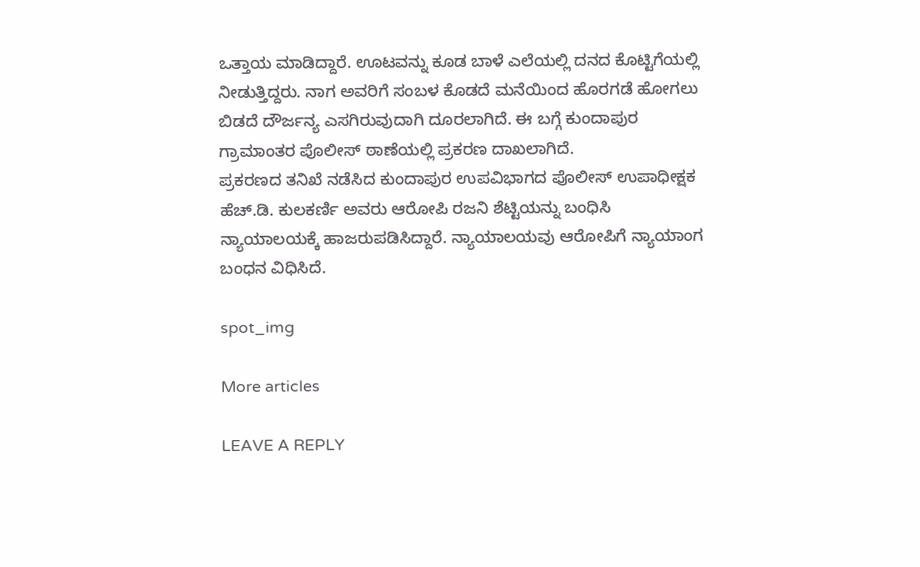ಒತ್ತಾಯ ಮಾಡಿದ್ದಾರೆ. ಊಟವನ್ನು ಕೂಡ ಬಾಳೆ ಎಲೆಯಲ್ಲಿ ದನದ ಕೊಟ್ಟಿಗೆಯಲ್ಲಿ ನೀಡುತ್ತಿದ್ದರು. ನಾಗ ಅವರಿಗೆ ಸಂಬಳ ಕೊಡದೆ ಮನೆಯಿಂದ ಹೊರಗಡೆ ಹೋಗಲು ಬಿಡದೆ ದೌರ್ಜನ್ಯ ಎಸಗಿರುವುದಾಗಿ ದೂರಲಾಗಿದೆ. ಈ ಬಗ್ಗೆ ಕುಂದಾಪುರ ಗ್ರಾಮಾಂತರ ಪೊಲೀಸ್ ಠಾಣೆಯಲ್ಲಿ ಪ್ರಕರಣ ದಾಖಲಾಗಿದೆ.
ಪ್ರಕರಣದ ತನಿಖೆ ನಡೆಸಿದ ಕುಂದಾಪುರ ಉಪವಿಭಾಗದ ಪೊಲೀಸ್‌ ಉಪಾಧೀಕ್ಷಕ ಹೆಚ್.ಡಿ. ಕುಲಕರ್ಣಿ ಅವರು ಆರೋಪಿ ರಜನಿ ಶೆಟ್ಟಿಯನ್ನು ಬಂಧಿಸಿ ನ್ಯಾಯಾಲಯಕ್ಕೆ ಹಾಜರುಪಡಿಸಿದ್ದಾರೆ. ನ್ಯಾಯಾಲಯವು ಆರೋಪಿಗೆ ನ್ಯಾಯಾಂಗ ಬಂಧನ ವಿಧಿಸಿದೆ.

spot_img

More articles

LEAVE A REPLY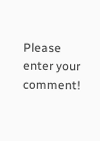Please enter your comment!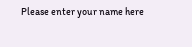Please enter your name here